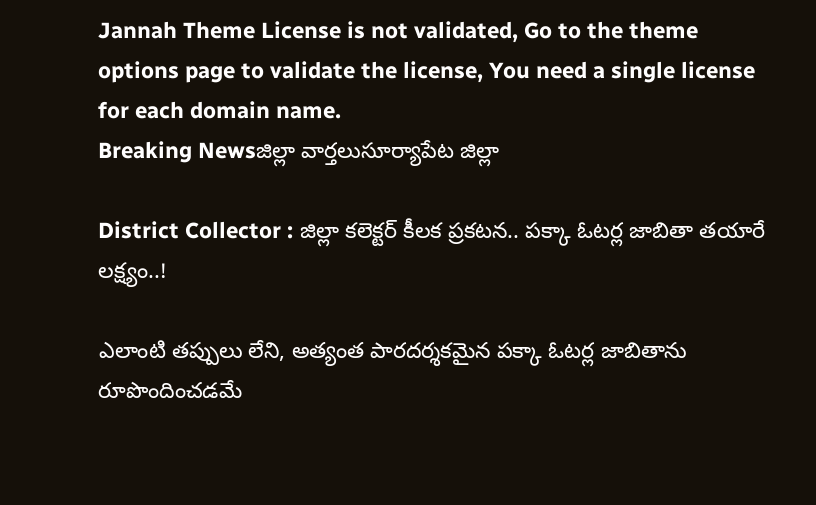Jannah Theme License is not validated, Go to the theme options page to validate the license, You need a single license for each domain name.
Breaking Newsజిల్లా వార్తలుసూర్యాపేట జిల్లా

District Collector : జిల్లా కలెక్టర్ కీలక ప్రకటన.. పక్కా ఓటర్ల జాబితా తయారే లక్ష్యం..!

ఎలాంటి తప్పులు లేని, అత్యంత పారదర్శకమైన పక్కా ఓటర్ల జాబితాను రూపొందించడమే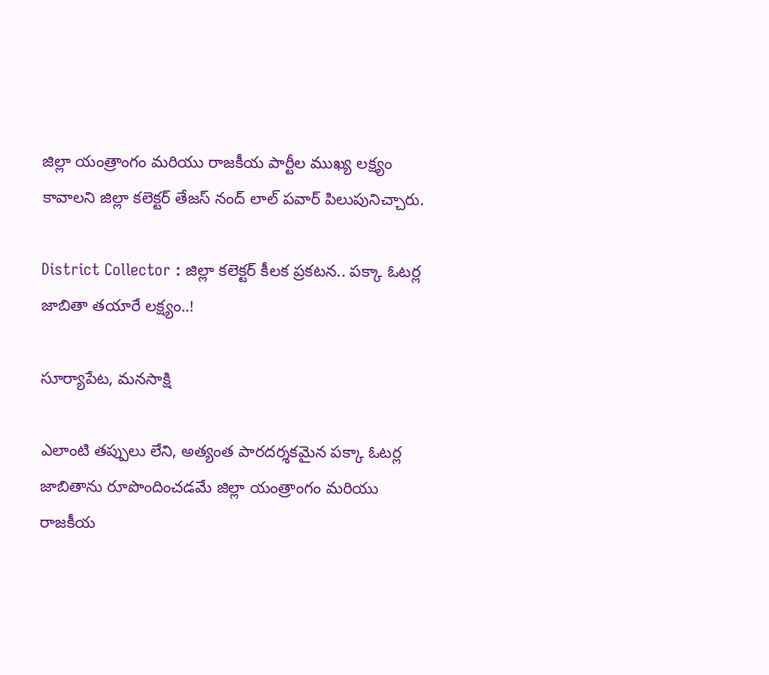జిల్లా యంత్రాంగం మరియు రాజకీయ పార్టీల ముఖ్య లక్ష్యం కావాలని జిల్లా కలెక్టర్ తేజస్ నంద్ లాల్ పవార్ పిలుపునిచ్చారు.

District Collector : జిల్లా కలెక్టర్ కీలక ప్రకటన.. పక్కా ఓటర్ల జాబితా తయారే లక్ష్యం..!

సూర్యాపేట, మనసాక్షి

ఎలాంటి తప్పులు లేని, అత్యంత పారదర్శకమైన పక్కా ఓటర్ల జాబితాను రూపొందించడమే జిల్లా యంత్రాంగం మరియు రాజకీయ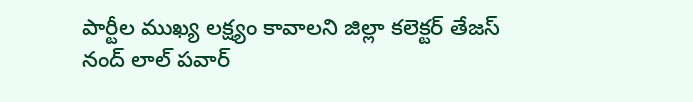పార్టీల ముఖ్య లక్ష్యం కావాలని జిల్లా కలెక్టర్ తేజస్ నంద్ లాల్ పవార్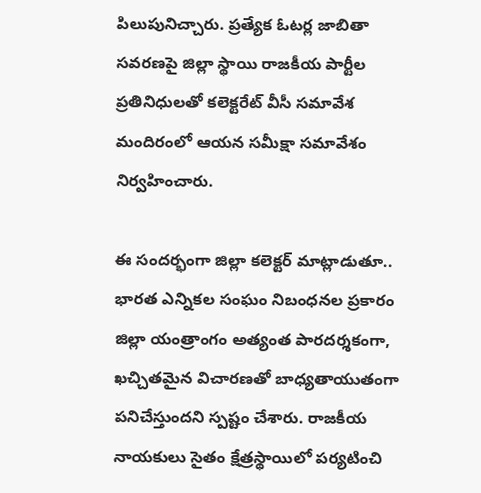పిలుపునిచ్చారు. ప్రత్యేక ఓటర్ల జాబితా సవరణపై జిల్లా స్థాయి రాజకీయ పార్టీల ప్రతినిధులతో కలెక్టరేట్ వీసీ సమావేశ మందిరంలో ఆయన సమీక్షా సమావేశం నిర్వహించారు.

ఈ సందర్భంగా జిల్లా కలెక్టర్ మాట్లాడుతూ.. భారత ఎన్నికల సంఘం నిబంధనల ప్రకారం జిల్లా యంత్రాంగం అత్యంత పారదర్శకంగా, ఖచ్చితమైన విచారణతో బాధ్యతాయుతంగా పనిచేస్తుందని స్పష్టం చేశారు. రాజకీయ నాయకులు సైతం క్షేత్రస్థాయిలో పర్యటించి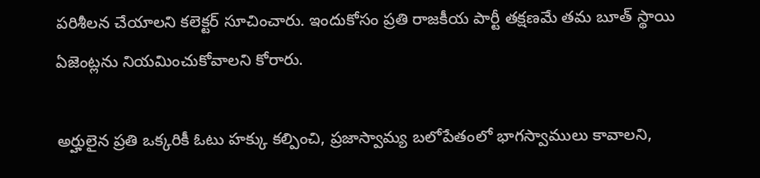పరిశీలన చేయాలని కలెక్టర్ సూచించారు. ఇందుకోసం ప్రతి రాజకీయ పార్టీ తక్షణమే తమ బూత్ స్థాయి ఏజెంట్లను నియమించుకోవాలని కోరారు.

అర్హులైన ప్రతి ఒక్కరికీ ఓటు హక్కు కల్పించి, ప్రజాస్వామ్య బలోపేతంలో భాగస్వాములు కావాలని,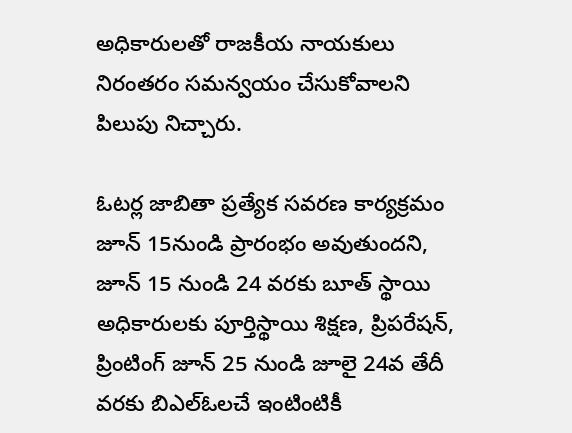అధికారులతో రాజకీయ నాయకులు నిరంతరం సమన్వయం చేసుకోవాలని పిలుపు నిచ్చారు.

ఓటర్ల జాబితా ప్రత్యేక సవరణ కార్యక్రమం జూన్ 15నుండి ప్రారంభం అవుతుందని, జూన్ 15 నుండి 24 వరకు బూత్ స్థాయి అధికారులకు పూర్తిస్థాయి శిక్షణ, ప్రిపరేషన్, ప్రింటింగ్ జూన్ 25 నుండి జూలై 24వ తేదీ వరకు బిఎల్ఓలచే ఇంటింటికీ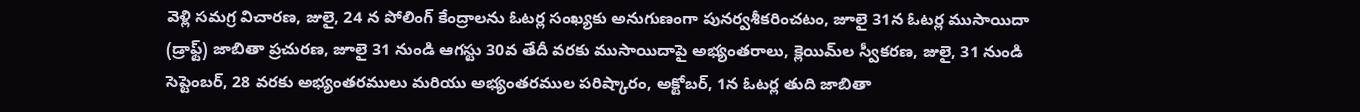వెళ్లి సమగ్ర విచారణ, జులై, 24 న పోలింగ్ కేంద్రాలను ఓటర్ల సంఖ్యకు అనుగుణంగా పునర్వశీకరించటం, జూలై 31న ఓటర్ల ముసాయిదా (డ్రాఫ్ట్) జాబితా ప్రచురణ, జూలై 31 నుండి ఆగస్టు 30వ తేదీ వరకు ముసాయిదాపై అభ్యంతరాలు, క్లెయిమ్‌ల స్వీకరణ, జులై, 31 నుండి సెప్టెంబర్, 28 వరకు అభ్యంతరములు మరియు అభ్యంతరముల పరిష్కారం, అక్టోబర్, 1న ఓటర్ల తుది జాబితా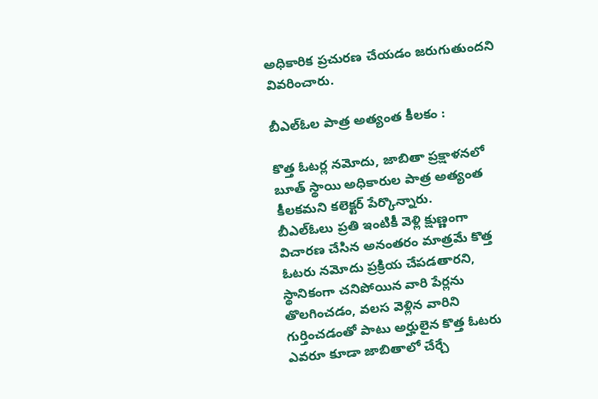అధికారిక ప్రచురణ చేయడం జరుగుతుందని వివరించారు.

బీఎల్ఓల పాత్ర అత్యంత కీలకం :

కొత్త ఓటర్ల నమోదు, జాబితా ప్రక్షాళనలో బూత్ స్థాయి అధికారుల పాత్ర అత్యంత కీలకమని కలెక్టర్ పేర్కొన్నారు.
బీఎల్ఓలు ప్రతి ఇంటికీ వెళ్లి క్షుణ్ణంగా విచారణ చేసిన అనంతరం మాత్రమే కొత్త ఓటరు నమోదు ప్రక్రియ చేపడతారని, స్థానికంగా చనిపోయిన వారి పేర్లను తొలగించడం, వలస వెళ్లిన వారిని గుర్తించడంతో పాటు అర్హులైన కొత్త ఓటరు ఎవరూ కూడా జాబితాలో చేర్చే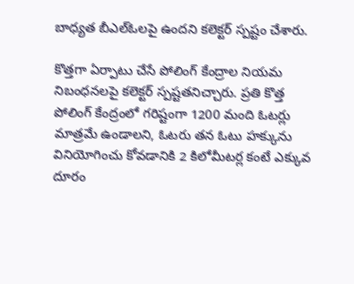బాధ్యత బీఎల్ఓలపై ఉందని కలెక్టర్ స్పష్టం చేశారు.

కొత్తగా ఏర్పాటు చేసే పోలింగ్ కేంద్రాల నియమ నిబంధనలపై కలెక్టర్ స్పష్టతనిచ్చారు. ప్రతి కొత్త పోలింగ్ కేంద్రంలో గరిష్టంగా 1200 మంది ఓటర్లు మాత్రమే ఉండాలని, ఓటరు తన ఓటు హక్కును వినియోగించు కోవడానికి 2 కిలోమీటర్ల కంటే ఎక్కువ దూరం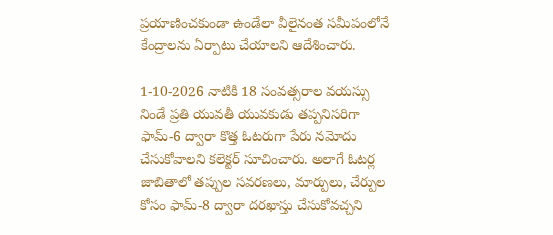ప్రయాణించకుండా ఉండేలా వీలైనంత సమీపంలోనే కేంద్రాలను ఏర్పాటు చేయాలని ఆదేశించారు.

1-10-2026 నాటికి 18 సంవత్సరాల వయస్సు నిండే ప్రతి యువతీ యువకుడు తప్పనిసరిగా ఫామ్-6 ద్వారా కొత్త ఓటరుగా పేరు నమోదు చేసుకోవాలని కలెక్టర్ సూచించారు. అలాగే ఓటర్ల జాబితాలో తప్పుల సవరణలు, మార్పులు, చేర్పుల కోసం ఫామ్-8 ద్వారా దరఖాస్తు చేసుకోవచ్చని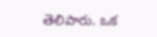తెలిపారు. ఒక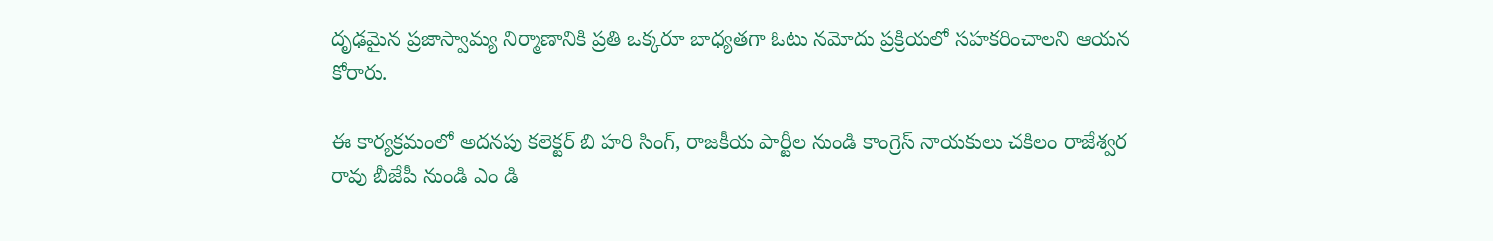దృఢమైన ప్రజాస్వామ్య నిర్మాణానికి ప్రతి ఒక్కరూ బాధ్యతగా ఓటు నమోదు ప్రక్రియలో సహకరించాలని ఆయన కోరారు.

ఈ కార్యక్రమంలో అదనపు కలెక్టర్ బి హరి సింగ్, రాజకీయ పార్టీల నుండి కాంగ్రెస్ నాయకులు చకిలం రాజేశ్వర రావు బీజేపీ నుండి ఎం డి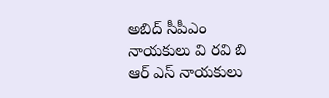అబిద్ సీపీఎం నాయకులు వి రవి బి ఆర్ ఎస్ నాయకులు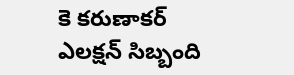కె కరుణాకర్
ఎలక్షన్ సిబ్బంది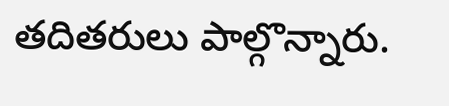తదితరులు పాల్గొన్నారు.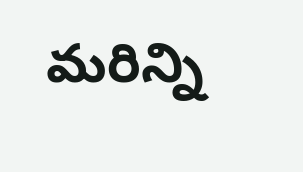మరిన్ని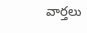వార్తలు